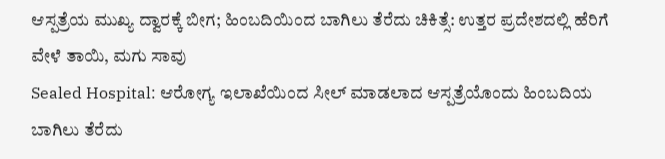ಆಸ್ಪತ್ರೆಯ ಮುಖ್ಯ ದ್ವಾರಕ್ಕೆ ಬೀಗ; ಹಿಂಬದಿಯಿಂದ ಬಾಗಿಲು ತೆರೆದು ಚಿಕಿತ್ಸೆ: ಉತ್ತರ ಪ್ರದೇಶದಲ್ಲಿ ಹೆರಿಗೆ ವೇಳೆ ತಾಯಿ, ಮಗು ಸಾವು
Sealed Hospital: ಆರೋಗ್ಯ ಇಲಾಖೆಯಿಂದ ಸೀಲ್ ಮಾಡಲಾದ ಆಸ್ಪತ್ರೆಯೊಂದು ಹಿಂಬದಿಯ ಬಾಗಿಲು ತೆರೆದು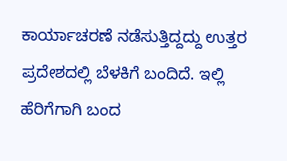ಕಾರ್ಯಾಚರಣೆ ನಡೆಸುತ್ತಿದ್ದದ್ದು ಉತ್ತರ ಪ್ರದೇಶದಲ್ಲಿ ಬೆಳಕಿಗೆ ಬಂದಿದೆ. ಇಲ್ಲಿ ಹೆರಿಗೆಗಾಗಿ ಬಂದ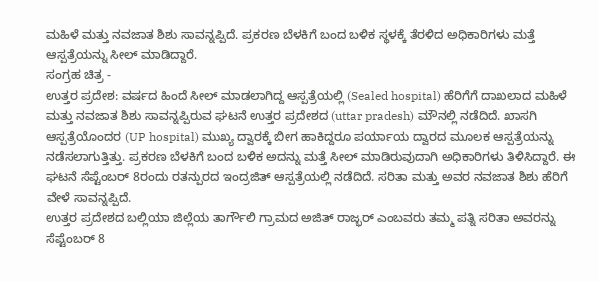ಮಹಿಳೆ ಮತ್ತು ನವಜಾತ ಶಿಶು ಸಾವನ್ನಪ್ಪಿದೆ. ಪ್ರಕರಣ ಬೆಳಕಿಗೆ ಬಂದ ಬಳಿಕ ಸ್ಥಳಕ್ಕೆ ತೆರಳಿದ ಅಧಿಕಾರಿಗಳು ಮತ್ತೆ ಆಸ್ಪತ್ರೆಯನ್ನು ಸೀಲ್ ಮಾಡಿದ್ದಾರೆ.
ಸಂಗ್ರಹ ಚಿತ್ರ -
ಉತ್ತರ ಪ್ರದೇಶ: ವರ್ಷದ ಹಿಂದೆ ಸೀಲ್ ಮಾಡಲಾಗಿದ್ದ ಆಸ್ಪತ್ರೆಯಲ್ಲಿ (Sealed hospital) ಹೆರಿಗೆಗೆ ದಾಖಲಾದ ಮಹಿಳೆ ಮತ್ತು ನವಜಾತ ಶಿಶು ಸಾವನ್ನಪ್ಪಿರುವ ಘಟನೆ ಉತ್ತರ ಪ್ರದೇಶದ (uttar pradesh) ಮೌನಲ್ಲಿ ನಡೆದಿದೆ. ಖಾಸಗಿ ಆಸ್ಪತ್ರೆಯೊಂದರ (UP hospital) ಮುಖ್ಯ ದ್ವಾರಕ್ಕೆ ಬೀಗ ಹಾಕಿದ್ದರೂ ಪರ್ಯಾಯ ದ್ವಾರದ ಮೂಲಕ ಆಸ್ಪತ್ರೆಯನ್ನು ನಡೆಸಲಾಗುತ್ತಿತ್ತು. ಪ್ರಕರಣ ಬೆಳಕಿಗೆ ಬಂದ ಬಳಿಕ ಅದನ್ನು ಮತ್ತೆ ಸೀಲ್ ಮಾಡಿರುವುದಾಗಿ ಅಧಿಕಾರಿಗಳು ತಿಳಿಸಿದ್ದಾರೆ. ಈ ಘಟನೆ ಸೆಪ್ಟೆಂಬರ್ 8ರಂದು ರತನ್ಪುರದ ಇಂದ್ರಜಿತ್ ಆಸ್ಪತ್ರೆಯಲ್ಲಿ ನಡೆದಿದೆ. ಸರಿತಾ ಮತ್ತು ಅವರ ನವಜಾತ ಶಿಶು ಹೆರಿಗೆ ವೇಳೆ ಸಾವನ್ನಪ್ಪಿದೆ.
ಉತ್ತರ ಪ್ರದೇಶದ ಬಲ್ಲಿಯಾ ಜಿಲ್ಲೆಯ ತಾರ್ಗೌಲಿ ಗ್ರಾಮದ ಅಜಿತ್ ರಾಜ್ಭರ್ ಎಂಬವರು ತಮ್ಮ ಪತ್ನಿ ಸರಿತಾ ಅವರನ್ನು ಸೆಪ್ಟೆಂಬರ್ 8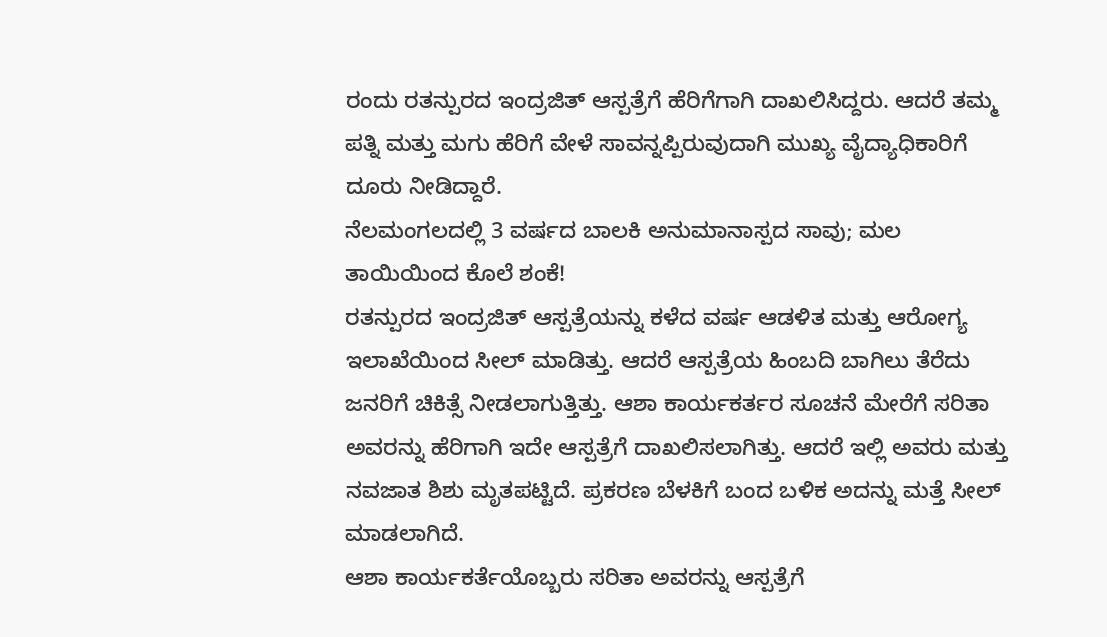ರಂದು ರತನ್ಪುರದ ಇಂದ್ರಜಿತ್ ಆಸ್ಪತ್ರೆಗೆ ಹೆರಿಗೆಗಾಗಿ ದಾಖಲಿಸಿದ್ದರು. ಆದರೆ ತಮ್ಮ ಪತ್ನಿ ಮತ್ತು ಮಗು ಹೆರಿಗೆ ವೇಳೆ ಸಾವನ್ನಪ್ಪಿರುವುದಾಗಿ ಮುಖ್ಯ ವೈದ್ಯಾಧಿಕಾರಿಗೆ ದೂರು ನೀಡಿದ್ದಾರೆ.
ನೆಲಮಂಗಲದಲ್ಲಿ 3 ವರ್ಷದ ಬಾಲಕಿ ಅನುಮಾನಾಸ್ಪದ ಸಾವು; ಮಲ ತಾಯಿಯಿಂದ ಕೊಲೆ ಶಂಕೆ!
ರತನ್ಪುರದ ಇಂದ್ರಜಿತ್ ಆಸ್ಪತ್ರೆಯನ್ನು ಕಳೆದ ವರ್ಷ ಆಡಳಿತ ಮತ್ತು ಆರೋಗ್ಯ ಇಲಾಖೆಯಿಂದ ಸೀಲ್ ಮಾಡಿತ್ತು. ಆದರೆ ಆಸ್ಪತ್ರೆಯ ಹಿಂಬದಿ ಬಾಗಿಲು ತೆರೆದು ಜನರಿಗೆ ಚಿಕಿತ್ಸೆ ನೀಡಲಾಗುತ್ತಿತ್ತು. ಆಶಾ ಕಾರ್ಯಕರ್ತರ ಸೂಚನೆ ಮೇರೆಗೆ ಸರಿತಾ ಅವರನ್ನು ಹೆರಿಗಾಗಿ ಇದೇ ಆಸ್ಪತ್ರೆಗೆ ದಾಖಲಿಸಲಾಗಿತ್ತು. ಆದರೆ ಇಲ್ಲಿ ಅವರು ಮತ್ತು ನವಜಾತ ಶಿಶು ಮೃತಪಟ್ಟಿದೆ. ಪ್ರಕರಣ ಬೆಳಕಿಗೆ ಬಂದ ಬಳಿಕ ಅದನ್ನು ಮತ್ತೆ ಸೀಲ್ ಮಾಡಲಾಗಿದೆ.
ಆಶಾ ಕಾರ್ಯಕರ್ತೆಯೊಬ್ಬರು ಸರಿತಾ ಅವರನ್ನು ಆಸ್ಪತ್ರೆಗೆ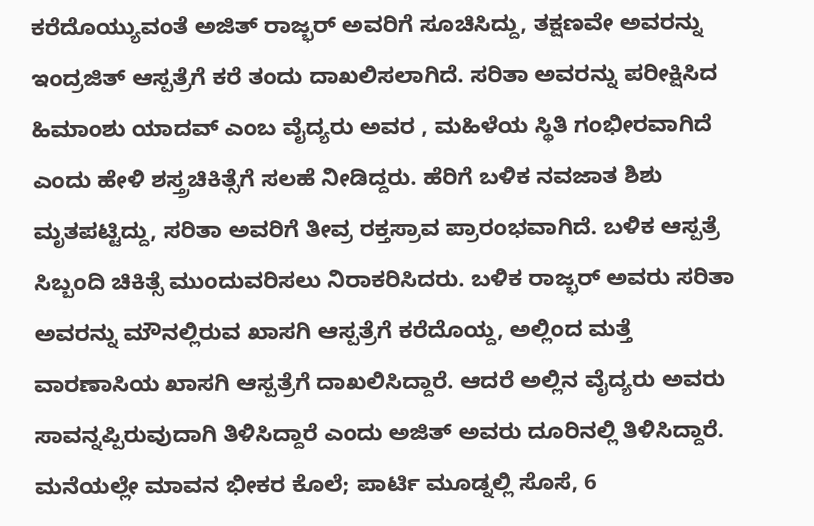ಕರೆದೊಯ್ಯುವಂತೆ ಅಜಿತ್ ರಾಜ್ಭರ್ ಅವರಿಗೆ ಸೂಚಿಸಿದ್ದು, ತಕ್ಷಣವೇ ಅವರನ್ನು ಇಂದ್ರಜಿತ್ ಆಸ್ಪತ್ರೆಗೆ ಕರೆ ತಂದು ದಾಖಲಿಸಲಾಗಿದೆ. ಸರಿತಾ ಅವರನ್ನು ಪರೀಕ್ಷಿಸಿದ ಹಿಮಾಂಶು ಯಾದವ್ ಎಂಬ ವೈದ್ಯರು ಅವರ , ಮಹಿಳೆಯ ಸ್ಥಿತಿ ಗಂಭೀರವಾಗಿದೆ ಎಂದು ಹೇಳಿ ಶಸ್ತ್ರಚಿಕಿತ್ಸೆಗೆ ಸಲಹೆ ನೀಡಿದ್ದರು. ಹೆರಿಗೆ ಬಳಿಕ ನವಜಾತ ಶಿಶು ಮೃತಪಟ್ಟಿದ್ದು, ಸರಿತಾ ಅವರಿಗೆ ತೀವ್ರ ರಕ್ತಸ್ರಾವ ಪ್ರಾರಂಭವಾಗಿದೆ. ಬಳಿಕ ಆಸ್ಪತ್ರೆ ಸಿಬ್ಬಂದಿ ಚಿಕಿತ್ಸೆ ಮುಂದುವರಿಸಲು ನಿರಾಕರಿಸಿದರು. ಬಳಿಕ ರಾಜ್ಭರ್ ಅವರು ಸರಿತಾ ಅವರನ್ನು ಮೌನಲ್ಲಿರುವ ಖಾಸಗಿ ಆಸ್ಪತ್ರೆಗೆ ಕರೆದೊಯ್ದ, ಅಲ್ಲಿಂದ ಮತ್ತೆ ವಾರಣಾಸಿಯ ಖಾಸಗಿ ಆಸ್ಪತ್ರೆಗೆ ದಾಖಲಿಸಿದ್ದಾರೆ. ಆದರೆ ಅಲ್ಲಿನ ವೈದ್ಯರು ಅವರು ಸಾವನ್ನಪ್ಪಿರುವುದಾಗಿ ತಿಳಿಸಿದ್ದಾರೆ ಎಂದು ಅಜಿತ್ ಅವರು ದೂರಿನಲ್ಲಿ ತಿಳಿಸಿದ್ದಾರೆ.
ಮನೆಯಲ್ಲೇ ಮಾವನ ಭೀಕರ ಕೊಲೆ; ಪಾರ್ಟಿ ಮೂಡ್ನಲ್ಲಿ ಸೊಸೆ, 6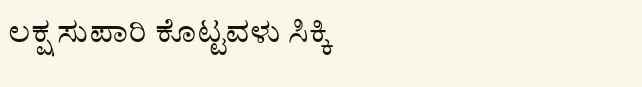ಲಕ್ಷ ಸುಪಾರಿ ಕೊಟ್ಟವಳು ಸಿಕ್ಕಿ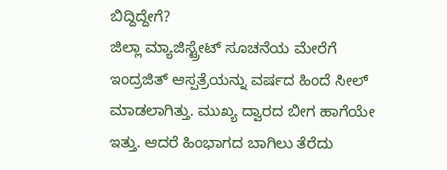ಬಿದ್ದಿದ್ದೇಗೆ?
ಜಿಲ್ಲಾ ಮ್ಯಾಜಿಸ್ಟ್ರೇಟ್ ಸೂಚನೆಯ ಮೇರೆಗೆ ಇಂದ್ರಜಿತ್ ಆಸ್ಪತ್ರೆಯನ್ನು ವರ್ಷದ ಹಿಂದೆ ಸೀಲ್ ಮಾಡಲಾಗಿತ್ತು. ಮುಖ್ಯ ದ್ವಾರದ ಬೀಗ ಹಾಗೆಯೇ ಇತ್ತು. ಆದರೆ ಹಿಂಭಾಗದ ಬಾಗಿಲು ತೆರೆದು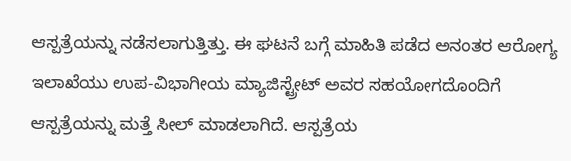ಆಸ್ಪತ್ರೆಯನ್ನು ನಡೆಸಲಾಗುತ್ತಿತ್ತು. ಈ ಘಟನೆ ಬಗ್ಗೆ ಮಾಹಿತಿ ಪಡೆದ ಅನಂತರ ಆರೋಗ್ಯ ಇಲಾಖೆಯು ಉಪ-ವಿಭಾಗೀಯ ಮ್ಯಾಜಿಸ್ಟ್ರೇಟ್ ಅವರ ಸಹಯೋಗದೊಂದಿಗೆ ಆಸ್ಪತ್ರೆಯನ್ನು ಮತ್ತೆ ಸೀಲ್ ಮಾಡಲಾಗಿದೆ. ಆಸ್ಪತ್ರೆಯ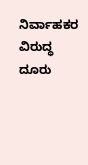ನಿರ್ವಾಹಕರ ವಿರುದ್ಧ ದೂರು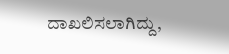ದಾಖಲಿಸಲಾಗಿದ್ದು,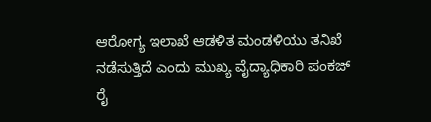ಆರೋಗ್ಯ ಇಲಾಖೆ ಆಡಳಿತ ಮಂಡಳಿಯು ತನಿಖೆ ನಡೆಸುತ್ತಿದೆ ಎಂದು ಮುಖ್ಯ ವೈದ್ಯಾಧಿಕಾರಿ ಪಂಕಜ್ ರೈ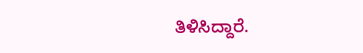ತಿಳಿಸಿದ್ದಾರೆ.